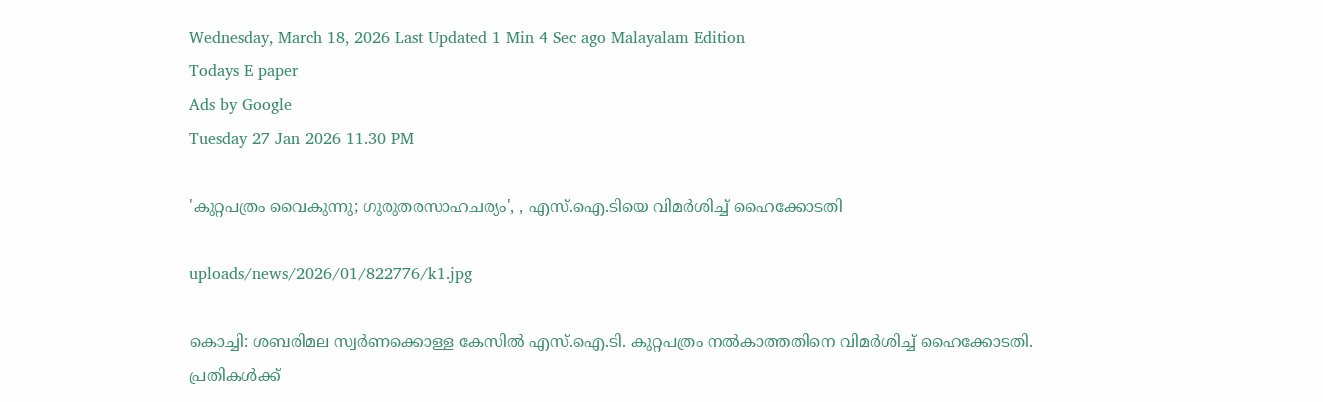Wednesday, March 18, 2026 Last Updated 1 Min 4 Sec ago Malayalam Edition
Todays E paper
Ads by Google
Tuesday 27 Jan 2026 11.30 PM

'കുറ്റപത്രം വൈകുന്നു; ഗുരുതരസാഹചര്യം', , എസ്‌.ഐ.ടിയെ വിമര്‍ശിച്ച്‌ ഹൈക്കോടതി

uploads/news/2026/01/822776/k1.jpg

കൊച്ചി: ശബരിമല സ്വര്‍ണക്കൊള്ള കേസില്‍ എസ്‌.ഐ.ടി. കുറ്റപത്രം നല്‍കാത്തതിനെ വിമര്‍ശിച്ച്‌ ഹൈക്കോടതി. പ്രതികള്‍ക്ക്‌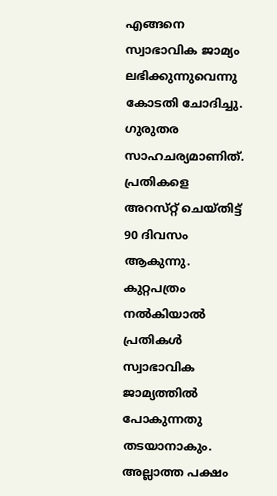എങ്ങനെ സ്വാഭാവിക ജാമ്യം ലഭിക്കുന്നുവെന്നു കോടതി ചോദിച്ചു. ഗുരുതര സാഹചര്യമാണിത്‌. പ്രതികളെ അറസ്‌റ്റ്‌ ചെയ്‌തിട്ട്‌ 90 ദിവസം ആകുന്നു. കുറ്റപത്രം നല്‍കിയാല്‍ പ്രതികള്‍ സ്വാഭാവിക ജാമ്യത്തില്‍ പോകുന്നതു തടയാനാകും. അല്ലാത്ത പക്ഷം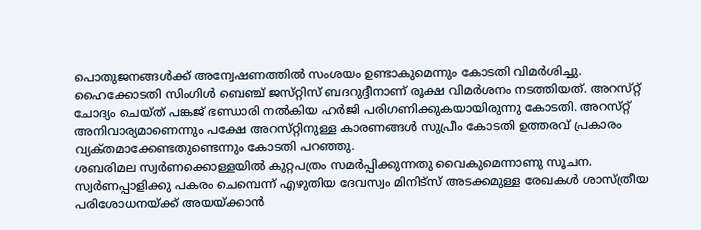പൊതുജനങ്ങള്‍ക്ക്‌ അന്വേഷണത്തില്‍ സംശയം ഉണ്ടാകുമെന്നും കോടതി വിമര്‍ശിച്ചു. ഹൈക്കോടതി സിംഗിള്‍ ബെഞ്ച്‌ ജസ്‌റ്റിസ്‌ ബദറുദ്ദീനാണ്‌ രൂക്ഷ വിമര്‍ശനം നടത്തിയത്‌. അറസ്‌റ്റ്‌ ചോദ്യം ചെയ്‌ത്‌ പങ്കജ്‌ ഭണ്ഡാരി നല്‍കിയ ഹര്‍ജി പരിഗണിക്കുകയായിരുന്നു കോടതി. അറസ്‌റ്റ്‌ അനിവാര്യമാണെന്നും പക്ഷേ അറസ്‌റ്റിനുള്ള കാരണങ്ങള്‍ സുപ്രീം കോടതി ഉത്തരവ്‌ പ്രകാരം വ്യക്‌തമാക്കേണ്ടതുണ്ടെന്നും കോടതി പറഞ്ഞു.
ശബരിമല സ്വര്‍ണക്കൊള്ളയില്‍ കുറ്റപത്രം സമര്‍പ്പിക്കുന്നതു വൈകുമെന്നാണു സൂചന. സ്വര്‍ണപ്പാളിക്കു പകരം ചെമ്പെന്ന്‌ എഴുതിയ ദേവസ്വം മിനിട്‌സ്‌ അടക്കമുള്ള രേഖകള്‍ ശാസ്‌ത്രീയ പരിശോധനയ്‌ക്ക്‌ അയയ്‌ക്കാന്‍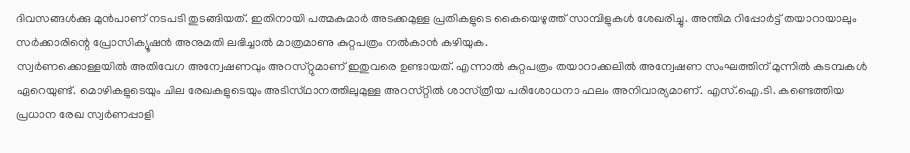ദിവസങ്ങള്‍ക്കു മുന്‍പാണ്‌ നടപടി തുടങ്ങിയത്‌. ഇതിനായി പത്മകുമാര്‍ അടക്കമുള്ള പ്രതികളുടെ കൈയെഴുത്ത്‌ സാമ്പിളുകള്‍ ശേഖരിച്ചു. അന്തിമ റിപ്പോര്‍ട്ട്‌ തയാറായാലും സര്‍ക്കാരിന്റെ പ്രോസിക്യൂഷന്‍ അനുമതി ലഭിച്ചാല്‍ മാത്രമാണു കുറ്റപത്രം നല്‍കാന്‍ കഴിയുക.
സ്വര്‍ണക്കൊള്ളയില്‍ അതിവേഗ അന്വേഷണവും അറസ്‌റ്റുമാണ്‌ ഇതുവരെ ഉണ്ടായത്‌. എന്നാല്‍ കുറ്റപത്രം തയാറാക്കലില്‍ അന്വേഷണ സംഘത്തിന്‌ മുന്നില്‍ കടമ്പകള്‍ ഏറെയുണ്ട്‌. മൊഴികളുടെയും ചില രേഖകളുടെയും അടിസ്‌ഥാനത്തിലുമുള്ള അറസ്‌റ്റില്‍ ശാസ്‌ത്രീയ പരിശോധനാ ഫലം അനിവാര്യമാണ്‌. എസ്‌.ഐ.ടി. കണ്ടെത്തിയ പ്രധാന രേഖ സ്വര്‍ണപ്പാളി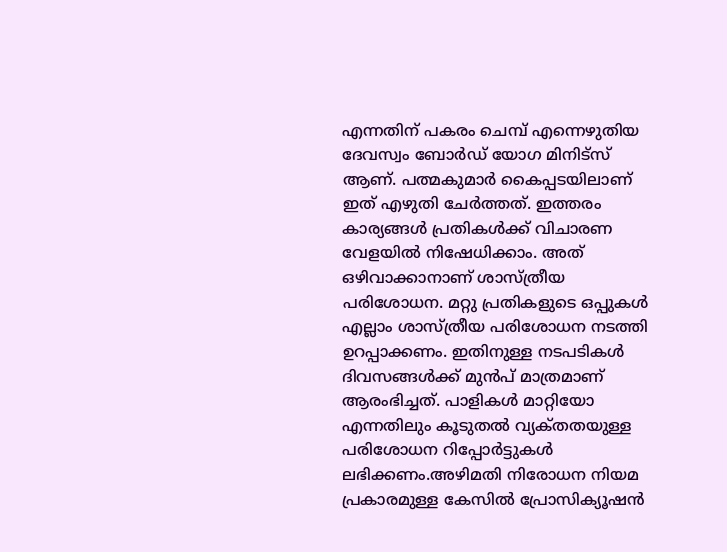എന്നതിന്‌ പകരം ചെമ്പ്‌ എന്നെഴുതിയ ദേവസ്വം ബോര്‍ഡ്‌ യോഗ മിനിട്‌സ്‌ ആണ്‌. പത്മകുമാര്‍ കൈപ്പടയിലാണ്‌ ഇത്‌ എഴുതി ചേര്‍ത്തത്‌. ഇത്തരം കാര്യങ്ങള്‍ പ്രതികള്‍ക്ക്‌ വിചാരണ വേളയില്‍ നിഷേധിക്കാം. അത്‌ ഒഴിവാക്കാനാണ്‌ ശാസ്‌ത്രീയ പരിശോധന. മറ്റു പ്രതികളുടെ ഒപ്പുകള്‍ എല്ലാം ശാസ്‌ത്രീയ പരിശോധന നടത്തി ഉറപ്പാക്കണം. ഇതിനുള്ള നടപടികള്‍ ദിവസങ്ങള്‍ക്ക്‌ മുന്‍പ്‌ മാത്രമാണ്‌ ആരംഭിച്ചത്‌. പാളികള്‍ മാറ്റിയോ എന്നതിലും കൂടുതല്‍ വ്യക്‌തതയുള്ള പരിശോധന റിപ്പോര്‍ട്ടുകള്‍ ലഭിക്കണം.അഴിമതി നിരോധന നിയമ പ്രകാരമുള്ള കേസില്‍ പ്രോസിക്യൂഷന്‍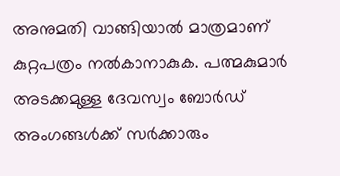അനുമതി വാങ്ങിയാല്‍ മാത്രമാണ്‌ കുറ്റപത്രം നല്‍കാനാകുക. പത്മകുമാര്‍ അടക്കമുള്ള ദേവസ്വം ബോര്‍ഡ്‌ അംഗങ്ങള്‍ക്ക്‌ സര്‍ക്കാരും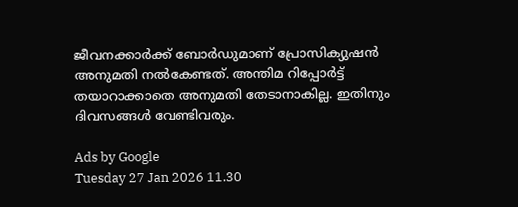ജീവനക്കാര്‍ക്ക്‌ ബോര്‍ഡുമാണ്‌ പ്രോസിക്യുഷന്‍ അനുമതി നല്‍കേണ്ടത്‌. അന്തിമ റിപ്പോര്‍ട്ട്‌ തയാറാക്കാതെ അനുമതി തേടാനാകില്ല. ഇതിനും ദിവസങ്ങള്‍ വേണ്ടിവരും.

Ads by Google
Tuesday 27 Jan 2026 11.30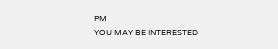PM
YOU MAY BE INTERESTED